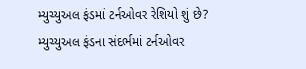મ્યુચ્યુઅલ ફંડમાં ટર્નઓવર રેશિયો શું છે?
મ્યુચ્યુઅલ ફંડના સંદર્ભમાં ટર્નઓવર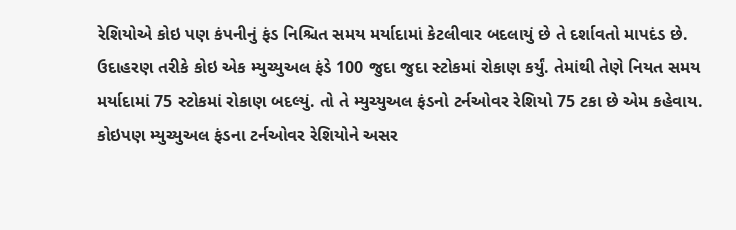રેશિયોએ કોઇ પણ કંપનીનું ફંડ નિશ્ચિત સમય મર્યાદામાં કેટલીવાર બદલાયું છે તે દર્શાવતો માપદંડ છે. ઉદાહરણ તરીકે કોઇ એક મ્યુચ્યુઅલ ફંડે 100 જુદા જુદા સ્ટોકમાં રોકાણ કર્યું. તેમાંથી તેણે નિયત સમય મર્યાદામાં 75 સ્ટોકમાં રોકાણ બદલ્યું. તો તે મ્યુચ્યુઅલ ફંડનો ટર્નઓવર રેશિયો 75 ટકા છે એમ કહેવાય.
કોઇપણ મ્યુચ્યુઅલ ફંડના ટર્નઓવર રેશિયોને અસર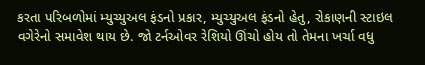કરતા પરિબળોમાં મ્યુચ્યુઅલ ફંડનો પ્રકાર, મ્યુચ્યુઅલ ફંડનો હેતુ, રોકાણની સ્ટાઇલ વગેરેનો સમાવેશ થાય છે. જો ટર્નઓવર રેશિયો ઊંચો હોય તો તેમના ખર્ચા વધુ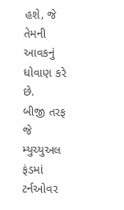હશે, જે તેમની આવકનું ધોવાણ કરે છે.
બીજી તરફ જે મ્યુચ્યુઅલ ફંડમાં ટર્નઓવર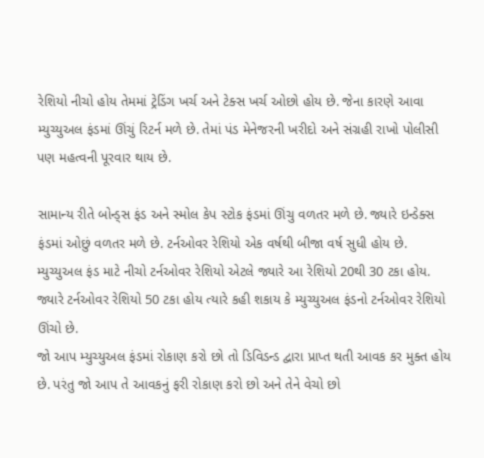રેશિયો નીચો હોય તેમમાં ટ્રેડિંગ ખર્ચ અને ટેક્સ ખર્ચ ઓછો હોય છે. જેના કારણે આવા મ્યુચ્યુઅલ ફંડમાં ઊંચું રિટર્ન મળે છે. તેમાં પંડ મેનેજરની ખરીદો અને સંગ્રહી રાખો પોલીસી પણ મહત્વની પૂરવાર થાય છે.

સામાન્ય રીતે બોન્ડ્સ ફંડ અને સ્મોલ કેપ સ્ટોક ફંડમાં ઊંચુ વળતર મળે છે. જ્યારે ઇન્ડેક્સ ફંડમાં ઓછું વળતર મળે છે. ટર્નઓવર રેશિયો એક વર્ષથી બીજા વર્ષ સુધી હોય છે.
મ્યુચ્યુઅલ ફંડ માટે નીચો ટર્નઓવર રેશિયો એટલે જ્યારે આ રેશિયો 20થી 30 ટકા હોય. જ્યારે ટર્નઓવર રેશિયો 50 ટકા હોય ત્યારે કહી શકાય કે મ્યુચ્યુઅલ ફંડનો ટર્નઓવર રેશિયો ઊંચો છે.
જો આપ મ્યુચ્યુઅલ ફંડમાં રોકાણ કરો છો તો ડિવિડન્ડ દ્વારા પ્રાપ્ત થતી આવક કર મુક્ત હોય છે. પરંતુ જો આપ તે આવકનું ફરી રોકાણ કરો છો અને તેને વેચો છો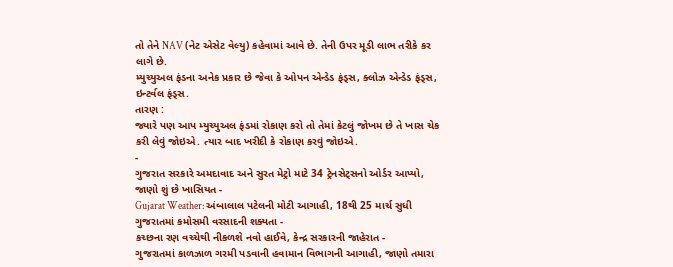તો તેને NAV (નેટ એસેટ વેલ્યુ) કહેવામાં આવે છે. તેની ઉપર મૂડી લાભ તરીકે કર લાગે છે.
મ્યુચ્યુઅલ ફંડના અનેક પ્રકાર છે જેવા કે ઓપન એન્ડેડ ફંડ્સ, ક્લોઝ એન્ડેડ ફંડ્સ, ઇન્ટર્વલ ફંડ્સ.
તારણ :
જ્યારે પણ આપ મ્યુચ્યુઅલ ફંડમાં રોકાણ કરો તો તેમાં કેટલું જોખમ છે તે ખાસ ચેક કરી લેવું જોઇએ. ત્યાર બાદ ખરીદી કે રોકાણ કરવું જોઇએ.
-
ગુજરાત સરકારે અમદાવાદ અને સુરત મેટ્રો માટે 34 ટ્રેનસેટ્સનો ઓર્ડર આપ્યો, જાણો શું છે ખાસિયત -
Gujarat Weather: અંબાલાલ પટેલની મોટી આગાહી, 18થી 25 માર્ચ સુધી ગુજરાતમાં કમોસમી વરસાદની શક્યતા -
કચ્છના રણ વચ્ચેથી નીકળશે નવો હાઈવે, કેન્દ્ર સરકારની જાહેરાત -
ગુજરાતમાં કાળઝાળ ગરમી પડવાની હવામાન વિભાગની આગાહી, જાણો તમારા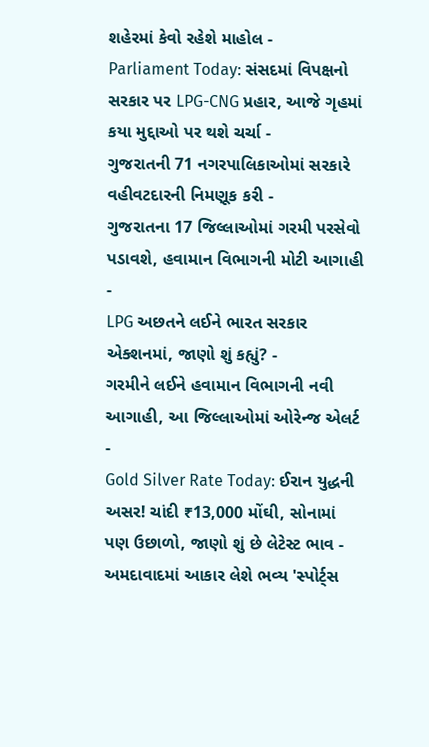શહેરમાં કેવો રહેશે માહોલ -
Parliament Today: સંસદમાં વિપક્ષનો સરકાર પર LPG-CNG પ્રહાર, આજે ગૃહમાં કયા મુદ્દાઓ પર થશે ચર્ચા -
ગુજરાતની 71 નગરપાલિકાઓમાં સરકારે વહીવટદારની નિમણૂક કરી -
ગુજરાતના 17 જિલ્લાઓમાં ગરમી પરસેવો પડાવશે, હવામાન વિભાગની મોટી આગાહી -
LPG અછતને લઈને ભારત સરકાર એક્શનમાં, જાણો શું કહ્યું? -
ગરમીને લઈને હવામાન વિભાગની નવી આગાહી, આ જિલ્લાઓમાં ઓરેન્જ એલર્ટ -
Gold Silver Rate Today: ઈરાન યુદ્ધની અસર! ચાંદી ₹13,000 મોંઘી, સોનામાં પણ ઉછાળો, જાણો શું છે લેટેસ્ટ ભાવ -
અમદાવાદમાં આકાર લેશે ભવ્ય 'સ્પોર્ટ્સ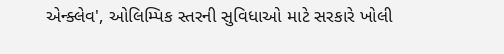એન્ક્લેવ', ઓલિમ્પિક સ્તરની સુવિધાઓ માટે સરકારે ખોલી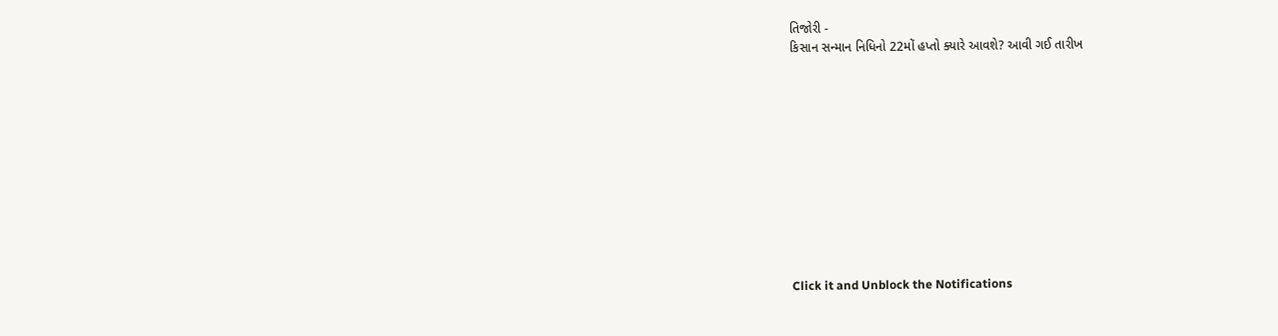તિજોરી -
કિસાન સન્માન નિધિનો 22મોં હપ્તો ક્યારે આવશે? આવી ગઈ તારીખ











Click it and Unblock the Notifications